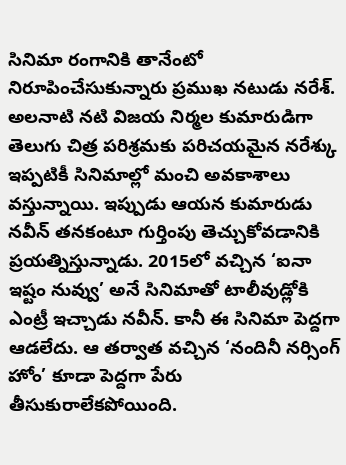సినిమా రంగానికి తానేంటో నిరూపించేసుకున్నారు ప్రముఖ నటుడు నరేశ్. అలనాటి నటి విజయ నిర్మల కుమారుడిగా తెలుగు చిత్ర పరిశ్రమకు పరిచయమైన నరేశ్కు ఇప్పటికీ సినిమాల్లో మంచి అవకాశాలు వస్తున్నాయి. ఇప్పుడు ఆయన కుమారుడు నవీన్ తనకంటూ గుర్తింపు తెచ్చుకోవడానికి ప్రయత్నిస్తున్నాడు. 2015లో వచ్చిన ‘ఐనా ఇష్టం నువ్వు’ అనే సినిమాతో టాలీవుడ్లోకి ఎంట్రీ ఇచ్చాడు నవీన్. కానీ ఈ సినిమా పెద్దగా ఆడలేదు. ఆ తర్వాత వచ్చిన ‘నందినీ నర్సింగ్ హోం’ కూడా పెద్దగా పేరు తీసుకురాలేకపోయింది.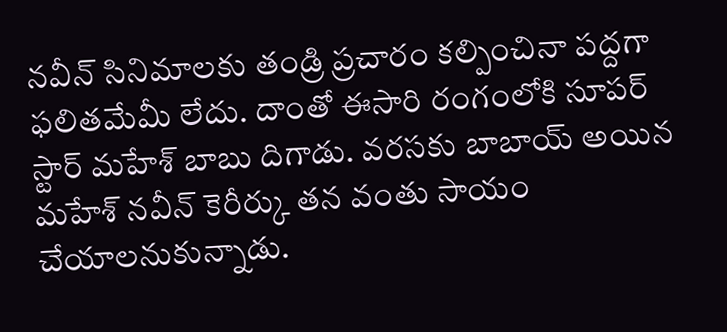నవీన్ సినిమాలకు తండ్రి ప్రచారం కల్పించినా పద్దగా ఫలితమేమీ లేదు. దాంతో ఈసారి రంగంలోకి సూపర్ స్టార్ మహేశ్ బాబు దిగాడు. వరసకు బాబాయ్ అయిన మహేశ్ నవీన్ కెరీర్కు తన వంతు సాయం చేయాలనుకున్నాడు.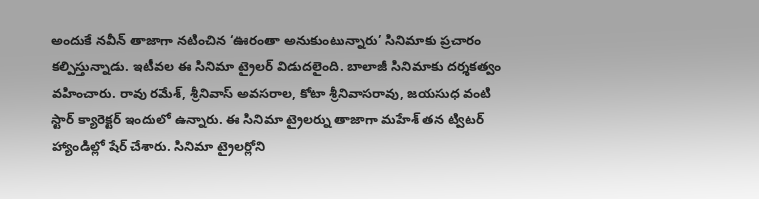అందుకే నవీన్ తాజాగా నటించిన ‘ఊరంతా అనుకుంటున్నారు’ సినిమాకు ప్రచారం కల్పిస్తున్నాడు. ఇటీవల ఈ సినిమా ట్రైలర్ విడుదలైంది. బాలాజీ సినిమాకు దర్శకత్వం వహించారు. రావు రమేశ్, శ్రీనివాస్ అవసరాల, కోటా శ్రీనివాసరావు, జయసుధ వంటి స్టార్ క్యారెక్టర్ ఇందులో ఉన్నారు. ఈ సినిమా ట్రైలర్ను తాజాగా మహేశ్ తన ట్విటర్ హ్యాండిల్లో షేర్ చేశారు. సినిమా ట్రైలర్లోని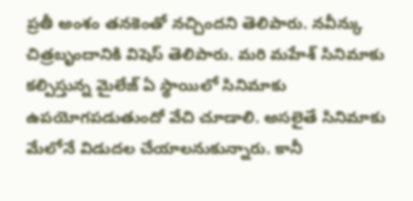ప్రతీ అంశం తనకెంతో నచ్చిందని తెలిపారు. నవీన్కు చిత్రబృందానికి విషెస్ తెలిపారు. మరి మహేశ్ సినిమాకు కల్పిస్తున్న మైలేజ్ ఏ స్థాయిలో సినిమాకు ఉపయోగపడుతుందో వేచి చూడాలి. అసలైతే సినిమాకు మేలోనే విడుదల చేయాలనుకున్నారు. కానీ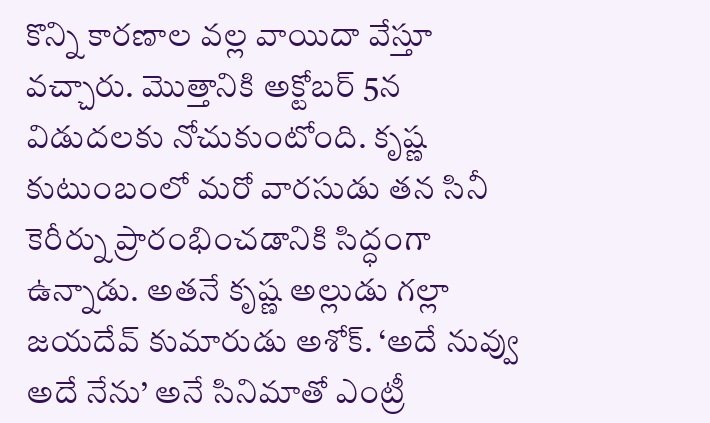కొన్ని కారణాల వల్ల వాయిదా వేస్తూ వచ్చారు. మొత్తానికి అక్టోబర్ 5న విడుదలకు నోచుకుంటోంది. కృష్ణ కుటుంబంలో మరో వారసుడు తన సినీ కెరీర్ను ప్రారంభించడానికి సిద్ధంగా ఉన్నాడు. అతనే కృష్ణ అల్లుడు గల్లా జయదేవ్ కుమారుడు అశోక్. ‘అదే నువ్వు అదే నేను’ అనే సినిమాతో ఎంట్రీ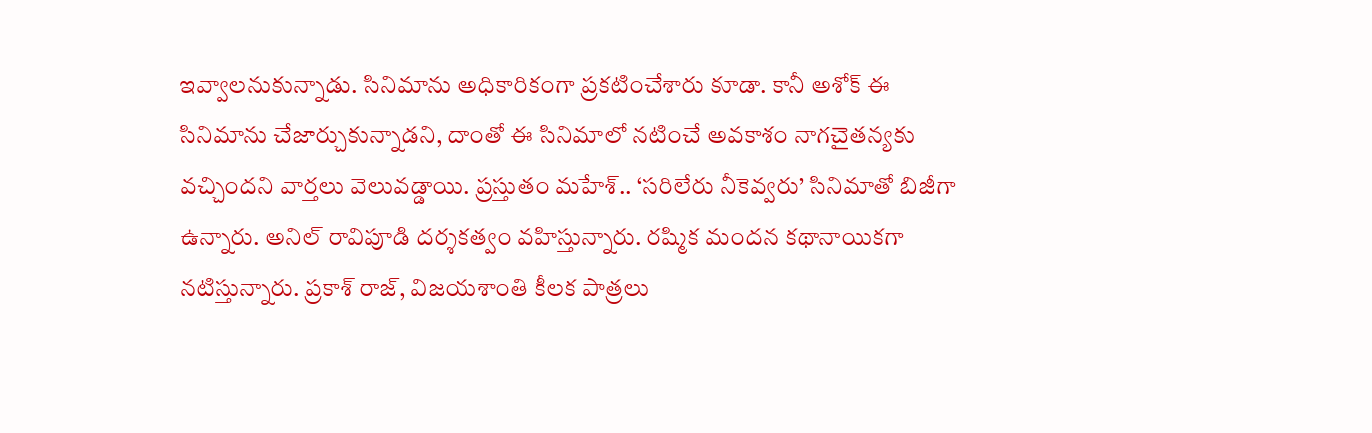ఇవ్వాలనుకున్నాడు. సినిమాను అధికారికంగా ప్రకటించేశారు కూడా. కానీ అశోక్ ఈ సినిమాను చేజార్చుకున్నాడని, దాంతో ఈ సినిమాలో నటించే అవకాశం నాగచైతన్యకు వచ్చిందని వార్తలు వెలువడ్డాయి. ప్రస్తుతం మహేశ్.. ‘సరిలేరు నీకెవ్వరు’ సినిమాతో బిజీగా ఉన్నారు. అనిల్ రావిపూడి దర్శకత్వం వహిస్తున్నారు. రష్మిక మందన కథానాయికగా నటిస్తున్నారు. ప్రకాశ్ రాజ్, విజయశాంతి కీలక పాత్రలు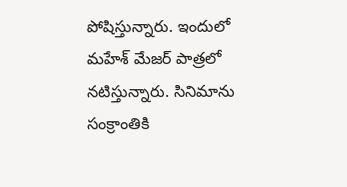పోషిస్తున్నారు. ఇందులో మహేశ్ మేజర్ పాత్రలో నటిస్తున్నారు. సినిమాను సంక్రాంతికి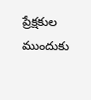ప్రేక్షకుల ముందుకు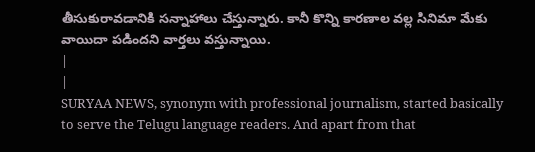తీసుకురావడానికి సన్నాహాలు చేస్తున్నారు. కానీ కొన్ని కారణాల వల్ల సినిమా మేకు వాయిదా పడిందని వార్తలు వస్తున్నాయి.
|
|
SURYAA NEWS, synonym with professional journalism, started basically to serve the Telugu language readers. And apart from that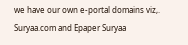we have our own e-portal domains viz,. Suryaa.com and Epaper Suryaa